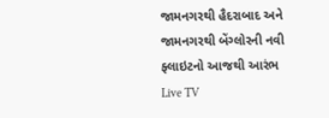જામનગરથી હૈદરાબાદ અને જામનગરથી બેંગ્લોરની નવી ફ્લાઇટનો આજથી આરંભ
Live TV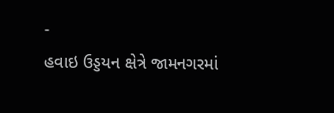-
હવાઇ ઉડ્ડયન ક્ષેત્રે જામનગરમાં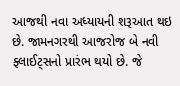આજથી નવા અધ્યાયની શરૂઆત થઇ છે. જામનગરથી આજરોજ બે નવી ફ્લાઈટ્સનો પ્રારંભ થયો છે. જે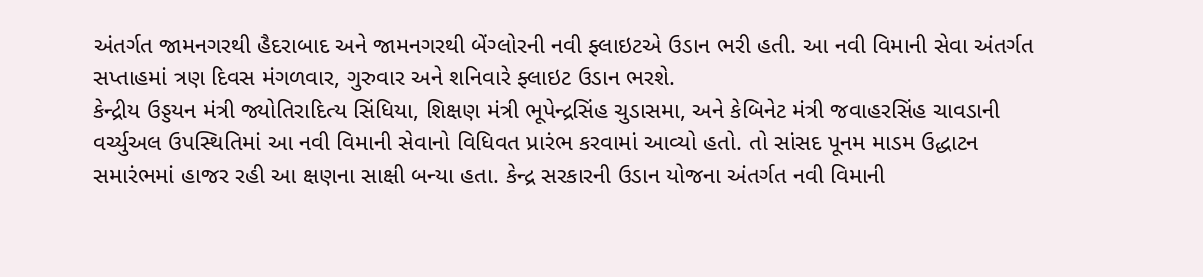અંતર્ગત જામનગરથી હૈદરાબાદ અને જામનગરથી બેંગ્લોરની નવી ફ્લાઇટએ ઉડાન ભરી હતી. આ નવી વિમાની સેવા અંતર્ગત સપ્તાહમાં ત્રણ દિવસ મંગળવાર, ગુરુવાર અને શનિવારે ફ્લાઇટ ઉડાન ભરશે.
કેન્દ્રીય ઉડ્ડયન મંત્રી જ્યોતિરાદિત્ય સિંધિયા, શિક્ષણ મંત્રી ભૂપેન્દ્રસિંહ ચુડાસમા, અને કેબિનેટ મંત્રી જવાહરસિંહ ચાવડાની વર્ચ્યુઅલ ઉપસ્થિતિમાં આ નવી વિમાની સેવાનો વિધિવત પ્રારંભ કરવામાં આવ્યો હતો. તો સાંસદ પૂનમ માડમ ઉદ્ધાટન સમારંભમાં હાજર રહી આ ક્ષણના સાક્ષી બન્યા હતા. કેન્દ્ર સરકારની ઉડાન યોજના અંતર્ગત નવી વિમાની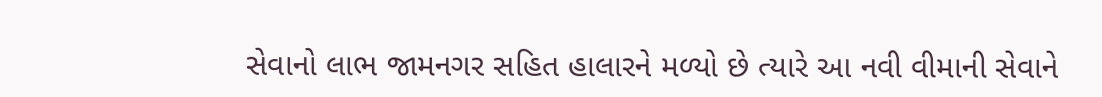સેવાનો લાભ જામનગર સહિત હાલારને મળ્યો છે ત્યારે આ નવી વીમાની સેવાને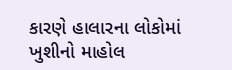કારણે હાલારના લોકોમાં ખુશીનો માહોલ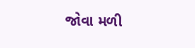જોવા મળી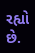રહ્યો છે.